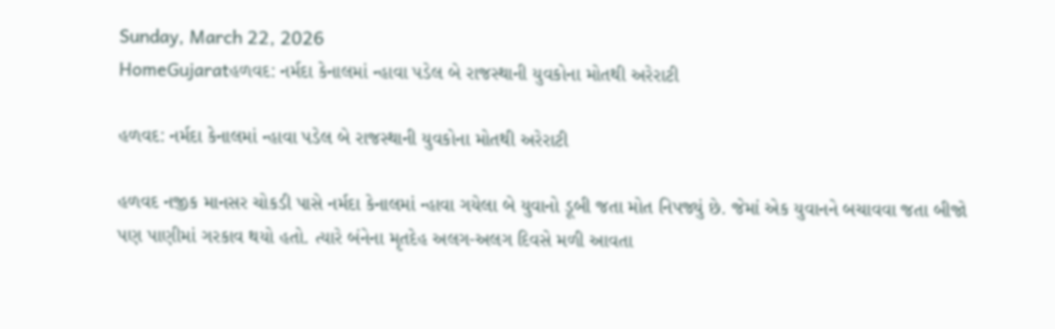Sunday, March 22, 2026
HomeGujaratહળવદ: નર્મદા કેનાલમાં ન્હાવા પડેલ બે રાજસ્થાની યુવકોના મોતથી અરેરાટી

હળવદ: નર્મદા કેનાલમાં ન્હાવા પડેલ બે રાજસ્થાની યુવકોના મોતથી અરેરાટી

હળવદ નજીક માનસર ચોકડી પાસે નર્મદા કેનાલમાં ન્હાવા ગયેલા બે યુવાનો ડૂબી જતા મોત નિપજ્યું છે. જેમાં એક યુવાનને બચાવવા જતા બીજો પણ પાણીમાં ગરકાવ થયો હતો. ત્યારે બંનેના મૃતદેહ અલગ-અલગ દિવસે મળી આવતા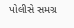પોલીસે સમગ્ર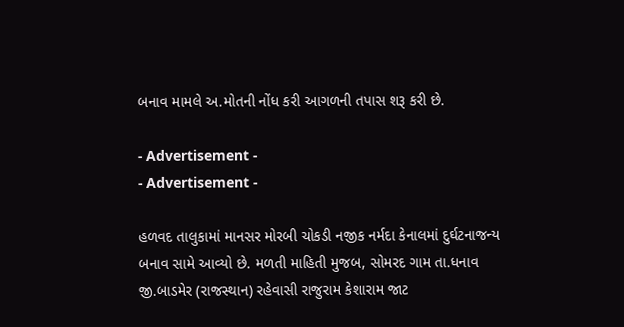બનાવ મામલે અ.મોતની નોંધ કરી આગળની તપાસ શરૂ કરી છે.

- Advertisement -
- Advertisement -

હળવદ તાલુકામાં માનસર મોરબી ચોકડી નજીક નર્મદા કેનાલમાં દુર્ઘટનાજન્ય બનાવ સામે આવ્યો છે. મળતી માહિતી મુજબ, સોમરદ ગામ તા.ધનાવ જી.બાડમેર (રાજસ્થાન) રહેવાસી રાજુરામ કેશારામ જાટ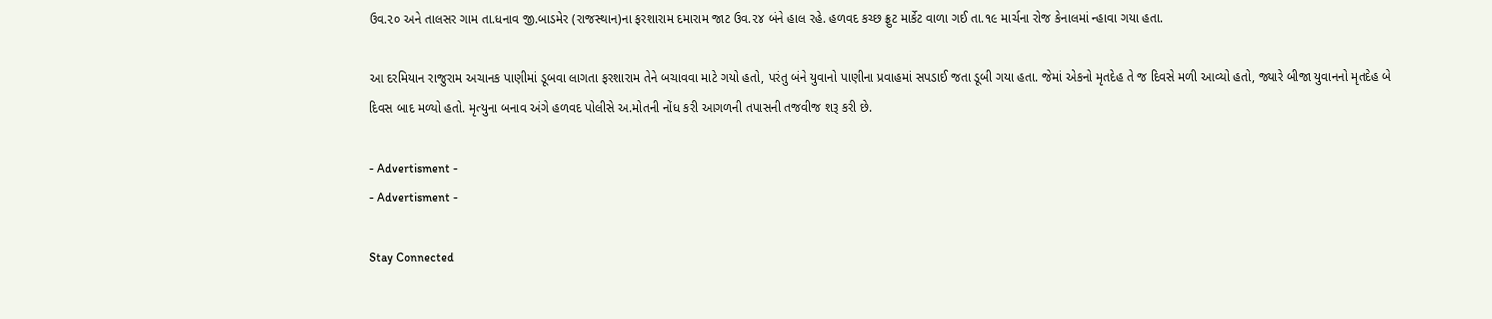ઉવ.૨૦ અને તાલસર ગામ તા.ધનાવ જી.બાડમેર (રાજસ્થાન)ના ફરશારામ દમારામ જાટ ઉવ.૨૪ બંને હાલ રહે. હળવદ કચ્છ ફ્રુટ માર્કેટ વાળા ગઈ તા.૧૯ માર્ચના રોજ કેનાલમાં ન્હાવા ગયા હતા.

આ દરમિયાન રાજુરામ અચાનક પાણીમાં ડૂબવા લાગતા ફરશારામ તેને બચાવવા માટે ગયો હતો, પરંતુ બંને યુવાનો પાણીના પ્રવાહમાં સપડાઈ જતા ડૂબી ગયા હતા. જેમાં એકનો મૃતદેહ તે જ દિવસે મળી આવ્યો હતો, જ્યારે બીજા યુવાનનો મૃતદેહ બે દિવસ બાદ મળ્યો હતો. મૃત્યુના બનાવ અંગે હળવદ પોલીસે અ.મોતની નોંધ કરી આગળની તપાસની તજવીજ શરૂ કરી છે.

- Advertisment -
- Advertisment -

Stay Connected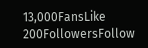13,000FansLike
200FollowersFollow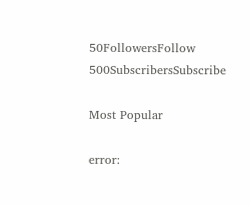50FollowersFollow
500SubscribersSubscribe

Most Popular

error: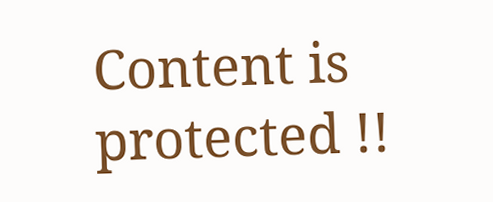Content is protected !!